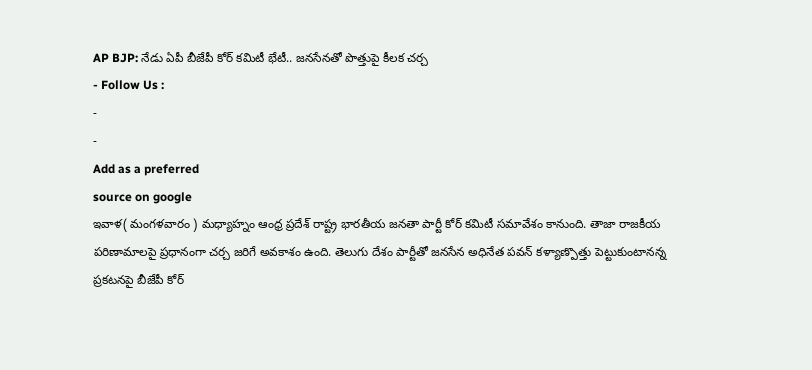AP BJP: నేడు ఏపీ బీజేపీ కోర్ కమిటీ భేటీ.. జనసేనతో పొత్తుపై కీలక చర్చ
- Follow Us :
-
-
Add as a preferred
source on google
ఇవాళ( మంగళవారం ) మధ్యాహ్నం ఆంధ్ర ప్రదేశ్ రాష్ట్ర భారతీయ జనతా పార్టీ కోర్ కమిటీ సమావేశం కానుంది. తాజా రాజకీయ పరిణామాలపై ప్రధానంగా చర్చ జరిగే అవకాశం ఉంది. తెలుగు దేశం పార్టీతో జనసేన అధినేత పవన్ కళ్యాణ్పొత్తు పెట్టుకుంటానన్న ప్రకటనపై బీజేపీ కోర్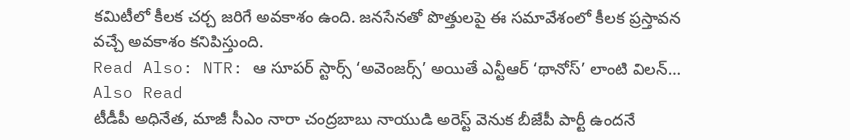కమిటీలో కీలక చర్చ జరిగే అవకాశం ఉంది. జనసేనతో పొత్తులపై ఈ సమావేశంలో కీలక ప్రస్తావన వచ్చే అవకాశం కనిపిస్తుంది.
Read Also: NTR: ఆ సూపర్ స్టార్స్ ‘అవెంజర్స్’ అయితే ఎన్టీఆర్ ‘థానోస్’ లాంటి విలన్…
Also Read
టీడీపీ అధినేత, మాజీ సీఎం నారా చంద్రబాబు నాయుడి అరెస్ట్ వెనుక బీజేపీ పార్టీ ఉందనే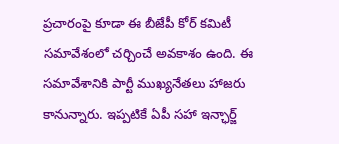ప్రచారంపై కూడా ఈ బీజేపీ కోర్ కమిటీ సమావేశంలో చర్చించే అవకాశం ఉంది. ఈ సమావేశానికి పార్టీ ముఖ్యనేతలు హాజరు కానున్నారు. ఇప్పటికే ఏపీ సహా ఇన్ఛార్జ్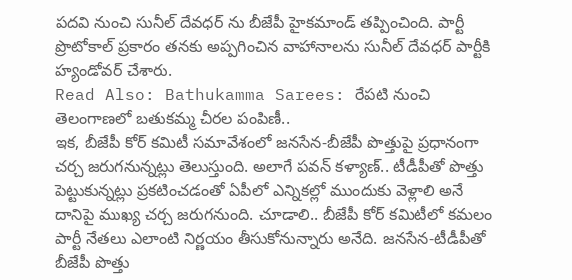పదవి నుంచి సునీల్ దేవధర్ ను బీజేపీ హైకమాండ్ తప్పించింది. పార్టీ ప్రొటోకాల్ ప్రకారం తనకు అప్పగించిన వాహానాలను సునీల్ దేవధర్ పార్టీకి హ్యండోవర్ చేశారు.
Read Also: Bathukamma Sarees: రేపటి నుంచి తెలంగాణలో బతుకమ్మ చీరల పంపిణీ..
ఇక, బీజేపీ కోర్ కమిటీ సమావేశంలో జనసేన-బీజేపీ పొత్తుపై ప్రధానంగా చర్చ జరుగనున్నట్లు తెలుస్తుంది. అలాగే పవన్ కళ్యాణ్.. టీడీపీతో పొత్తు పెట్టుకున్నట్లు ప్రకటించడంతో ఏపీలో ఎన్నికల్లో ముందుకు వెళ్లాలి అనే దానిపై ముఖ్య చర్చ జరుగనుంది. చూడాలి.. బీజేపీ కోర్ కమిటీలో కమలం పార్టీ నేతలు ఎలాంటి నిర్ణయం తీసుకోనున్నారు అనేది. జనసేన-టీడీపీతో బీజేపీ పొత్తు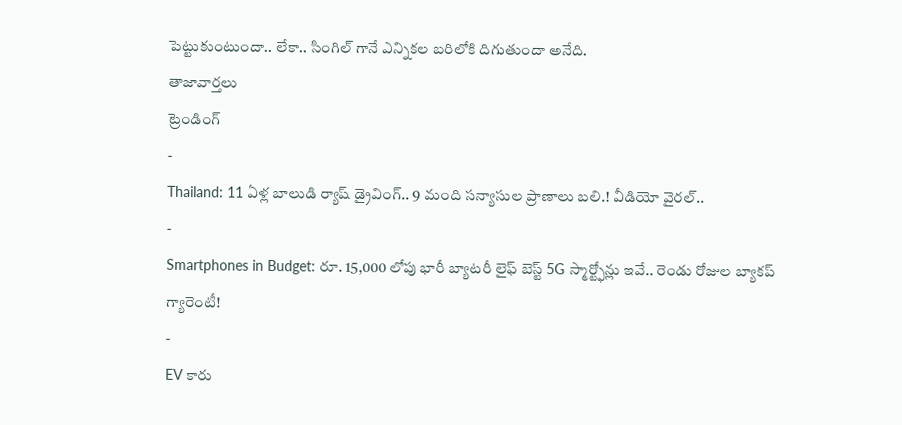పెట్టుకుంటుందా.. లేకా.. సింగిల్ గానే ఎన్నికల బరిలోకి దిగుతుందా అనేది.
తాజావార్తలు
ట్రెండింగ్
-
Thailand: 11 ఏళ్ల బాలుడి ర్యాష్ డ్రైవింగ్.. 9 మంది సన్యాసుల ప్రాణాలు బలి.! వీడియో వైరల్..
-
Smartphones in Budget: రూ. 15,000 లోపు భారీ బ్యాటరీ లైఫ్ బెస్ట్ 5G స్మార్ట్ఫోన్లు ఇవే.. రెండు రోజుల బ్యాకప్ గ్యారెంటీ!
-
EV కారు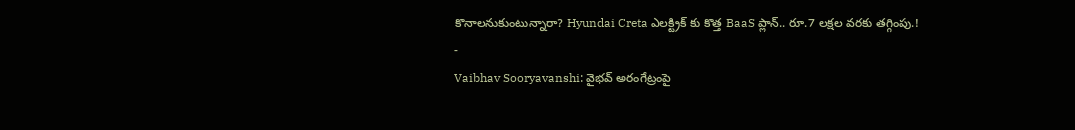కొనాలనుకుంటున్నారా? Hyundai Creta ఎలక్ట్రిక్ కు కొత్త BaaS ప్లాన్.. రూ.7 లక్షల వరకు తగ్గింపు.!
-
Vaibhav Sooryavanshi: వైభవ్ అరంగేట్రంపై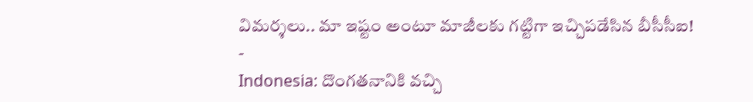విమర్శలు.. మా ఇష్టం అంటూ మాజీలకు గట్టిగా ఇచ్చిపడేసిన బీసీసీఐ!
-
Indonesia: దొంగతనానికి వచ్చి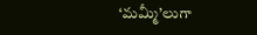‘మమ్మీ’లుగా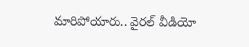మారిపోయారు.. వైరల్ వీడియో